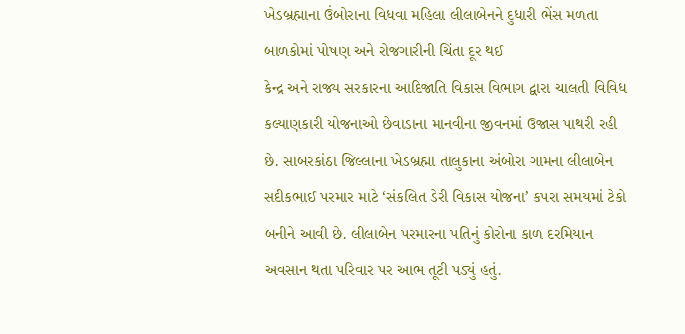ખેડબ્રહ્માના ઉંબોરાના વિધવા મહિલા લીલાબેનને દુધારી ભેંસ મળતા બાળકોમાં પોષણ અને રોજગારીની ચિંતા દૂર થઈ
કેન્દ્ર અને રાજ્ય સરકારના આદિજાતિ વિકાસ વિભાગ દ્વારા ચાલતી વિવિધ કલ્યાણકારી યોજનાઓ છેવાડાના માનવીના જીવનમાં ઉજાસ પાથરી રહી છે. સાબરકાંઠા જિલ્લાના ખેડબ્રહ્મા તાલુકાના અંબોરા ગામના લીલાબેન સદીકભાઈ પરમાર માટે ‘સંકલિત ડેરી વિકાસ યોજના’ કપરા સમયમાં ટેકો બનીને આવી છે. લીલાબેન પરમારના પતિનું કોરોના કાળ દરમિયાન અવસાન થતા પરિવાર પર આભ તૂટી પડ્યું હતું.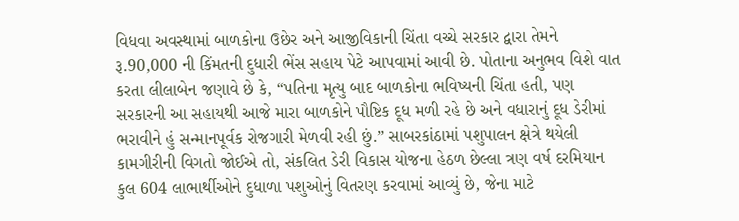વિધવા અવસ્થામાં બાળકોના ઉછેર અને આજીવિકાની ચિંતા વચ્ચે સરકાર દ્વારા તેમને રૂ.90,000 ની કિંમતની દુધારી ભેંસ સહાય પેટે આપવામાં આવી છે. પોતાના અનુભવ વિશે વાત કરતા લીલાબેન જણાવે છે કે, “પતિના મૃત્યુ બાદ બાળકોના ભવિષ્યની ચિંતા હતી, પણ સરકારની આ સહાયથી આજે મારા બાળકોને પૌષ્ટિક દૂધ મળી રહે છે અને વધારાનું દૂધ ડેરીમાં ભરાવીને હું સન્માનપૂર્વક રોજગારી મેળવી રહી છું.” સાબરકાંઠામાં પશુપાલન ક્ષેત્રે થયેલી કામગીરીની વિગતો જોઈએ તો, સંકલિત ડેરી વિકાસ યોજના હેઠળ છેલ્લા ત્રણ વર્ષ દરમિયાન કુલ 604 લાભાર્થીઓને દુધાળા પશુઓનું વિતરણ કરવામાં આવ્યું છે, જેના માટે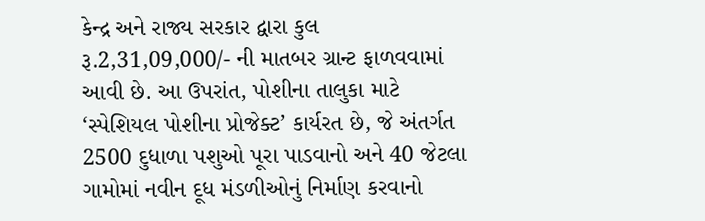કેન્દ્ર અને રાજ્ય સરકાર દ્વારા કુલ રૂ.2,31,09,000/- ની માતબર ગ્રાન્ટ ફાળવવામાં આવી છે. આ ઉપરાંત, પોશીના તાલુકા માટે ‘સ્પેશિયલ પોશીના પ્રોજેક્ટ’ કાર્યરત છે, જે અંતર્ગત 2500 દુધાળા પશુઓ પૂરા પાડવાનો અને 40 જેટલા ગામોમાં નવીન દૂધ મંડળીઓનું નિર્માણ કરવાનો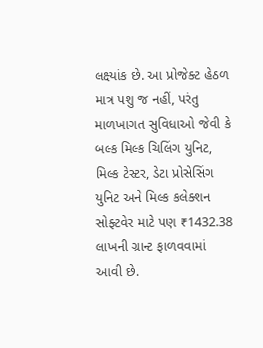લક્ષ્યાંક છે. આ પ્રોજેક્ટ હેઠળ માત્ર પશુ જ નહીં, પરંતુ માળખાગત સુવિધાઓ જેવી કે બલ્ક મિલ્ક ચિલિંગ યુનિટ, મિલ્ક ટેસ્ટર, ડેટા પ્રોસેસિંગ યુનિટ અને મિલ્ક કલેક્શન સોફ્ટવેર માટે પણ ₹1432.38 લાખની ગ્રાન્ટ ફાળવવામાં આવી છે.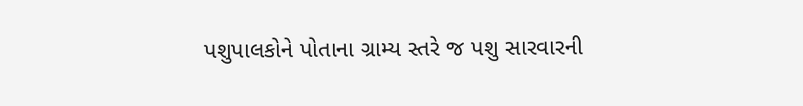પશુપાલકોને પોતાના ગ્રામ્ય સ્તરે જ પશુ સારવારની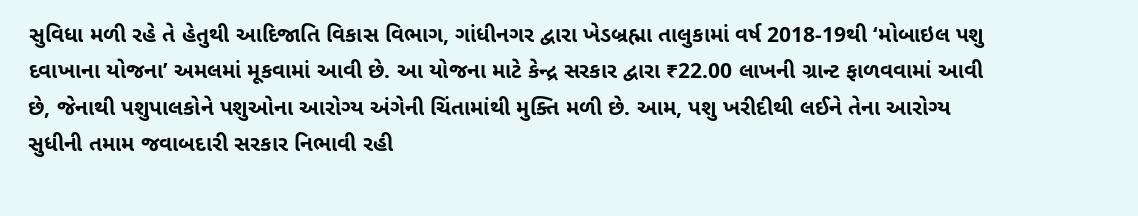સુવિધા મળી રહે તે હેતુથી આદિજાતિ વિકાસ વિભાગ, ગાંધીનગર દ્વારા ખેડબ્રહ્મા તાલુકામાં વર્ષ 2018-19થી ‘મોબાઇલ પશુ દવાખાના યોજના’ અમલમાં મૂકવામાં આવી છે. આ યોજના માટે કેન્દ્ર સરકાર દ્વારા ₹22.00 લાખની ગ્રાન્ટ ફાળવવામાં આવી છે, જેનાથી પશુપાલકોને પશુઓના આરોગ્ય અંગેની ચિંતામાંથી મુક્તિ મળી છે. આમ, પશુ ખરીદીથી લઈને તેના આરોગ્ય સુધીની તમામ જવાબદારી સરકાર નિભાવી રહી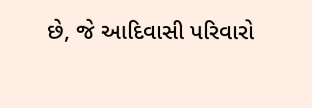છે, જે આદિવાસી પરિવારો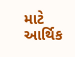માટે આર્થિક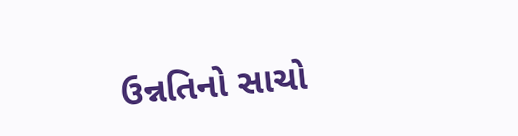ઉન્નતિનો સાચો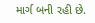માર્ગ બની રહી છે.